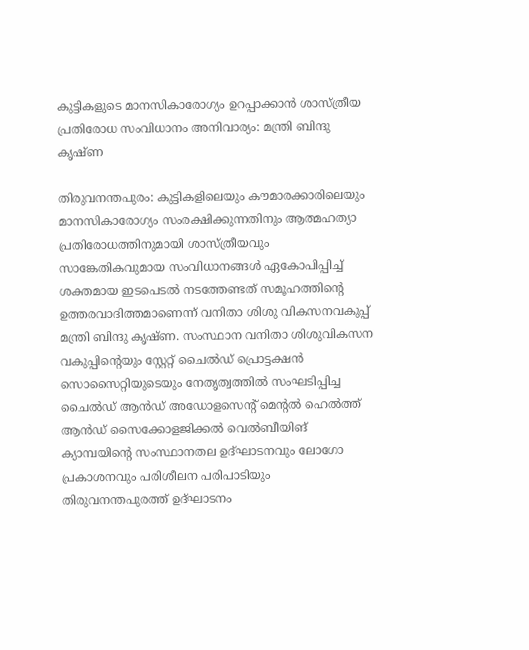കുട്ടികളുടെ മാനസികാരോഗ്യം ഉറപ്പാക്കാൻ ശാസ്ത്രീയ പ്രതിരോധ സംവിധാനം അനിവാര്യം: മന്ത്രി ബിന്ദു കൃഷ്ണ

തിരുവനന്തപുരം: കുട്ടികളിലെയും കൗമാരക്കാരിലെയും മാനസികാരോഗ്യം സംരക്ഷിക്കുന്നതിനും ആത്മഹത്യാ പ്രതിരോധത്തിനുമായി ശാസ്ത്രീയവും സാങ്കേതികവുമായ സംവിധാനങ്ങൾ ഏകോപിപ്പിച്ച് ശക്തമായ ഇടപെടൽ നടത്തേണ്ടത് സമൂഹത്തിന്റെ ഉത്തരവാദിത്തമാണെന്ന് വനിതാ ശിശു വികസനവകുപ്പ് മന്ത്രി ബിന്ദു കൃഷ്ണ. സംസ്ഥാന വനിതാ ശിശുവികസന വകുപ്പിന്റെയും സ്റ്റേറ്റ് ചൈൽഡ് പ്രൊട്ടക്ഷൻ സൊസൈറ്റിയുടെയും നേതൃത്വത്തിൽ സംഘടിപ്പിച്ച ചൈൽഡ് ആൻഡ് അഡോളസെന്റ് മെന്റൽ ഹെൽത്ത് ആൻഡ് സൈക്കോളജിക്കൽ വെൽബീയിങ് ക്യാമ്പയിന്റെ സംസ്ഥാനതല ഉദ്ഘാടനവും ലോഗോ പ്രകാശനവും പരിശീലന പരിപാടിയും തിരുവനന്തപുരത്ത് ഉദ്ഘാടനം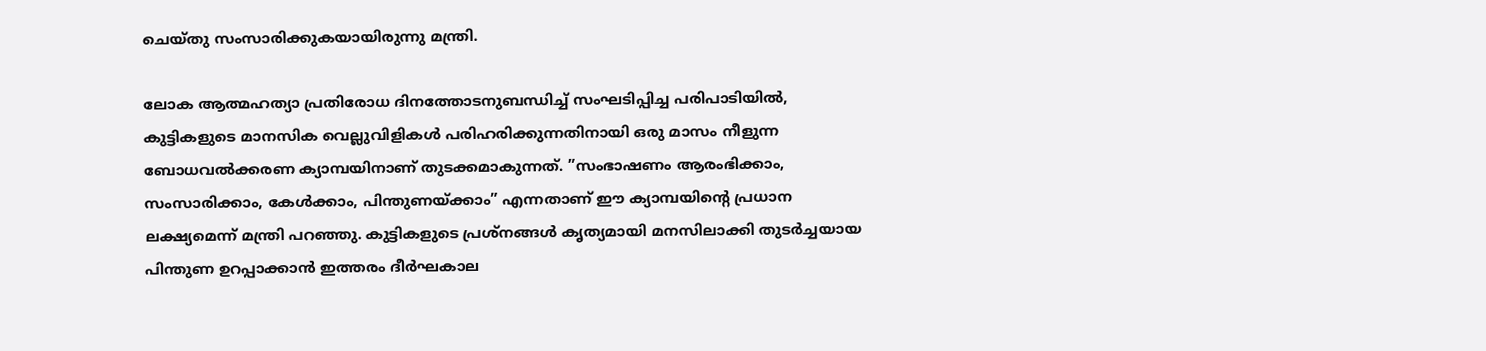ചെയ്തു സംസാരിക്കുകയായിരുന്നു മന്ത്രി.

ലോക ആത്മഹത്യാ പ്രതിരോധ ദിനത്തോടനുബന്ധിച്ച് സംഘടിപ്പിച്ച പരിപാടിയിൽ, കുട്ടികളുടെ മാനസിക വെല്ലുവിളികൾ പരിഹരിക്കുന്നതിനായി ഒരു മാസം നീളുന്ന ബോധവൽക്കരണ ക്യാമ്പയിനാണ് തുടക്കമാകുന്നത്. ”സംഭാഷണം ആരംഭിക്കാം, സംസാരിക്കാം, കേൾക്കാം, പിന്തുണയ്ക്കാം” എന്നതാണ് ഈ ക്യാമ്പയിന്റെ പ്രധാന ലക്ഷ്യമെന്ന് മന്ത്രി പറഞ്ഞു. കുട്ടികളുടെ പ്രശ്‌നങ്ങൾ കൃത്യമായി മനസിലാക്കി തുടർച്ചയായ പിന്തുണ ഉറപ്പാക്കാൻ ഇത്തരം ദീർഘകാല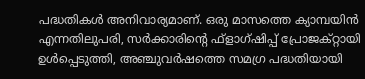പദ്ധതികൾ അനിവാര്യമാണ്. ഒരു മാസത്തെ ക്യാമ്പയിൻ എന്നതിലുപരി, സർക്കാരിന്റെ ഫ്‌ളാഗ്ഷിപ്പ് പ്രോജക്റ്റായി ഉൾപ്പെടുത്തി, അഞ്ചുവർഷത്തെ സമഗ്ര പദ്ധതിയായി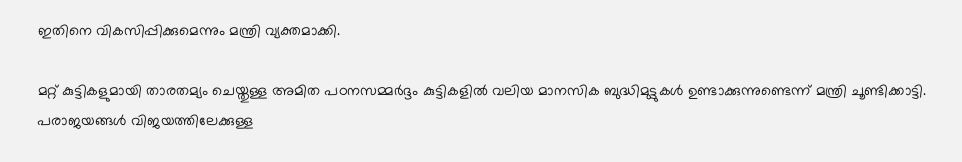ഇതിനെ വികസിപ്പിക്കുമെന്നും മന്ത്രി വ്യക്തമാക്കി.

മറ്റ് കുട്ടികളുമായി താരതമ്യം ചെയ്തുള്ള അമിത പഠനസമ്മർദ്ദം കുട്ടികളിൽ വലിയ മാനസിക ബുദ്ധിമുട്ടുകൾ ഉണ്ടാക്കുന്നുണ്ടെന്ന് മന്ത്രി ചൂണ്ടിക്കാട്ടി. പരാജയങ്ങൾ വിജയത്തിലേക്കുള്ള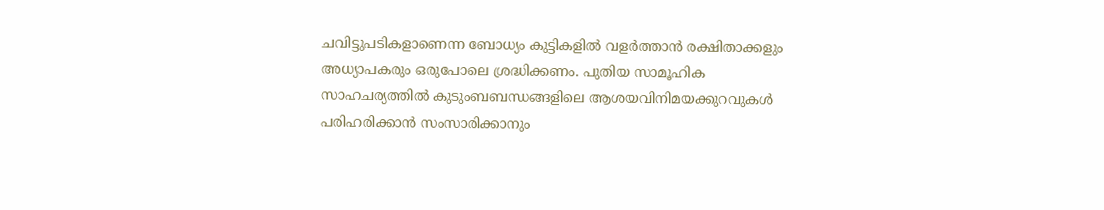ചവിട്ടുപടികളാണെന്ന ബോധ്യം കുട്ടികളിൽ വളർത്താൻ രക്ഷിതാക്കളും അധ്യാപകരും ഒരുപോലെ ശ്രദ്ധിക്കണം. പുതിയ സാമൂഹിക സാഹചര്യത്തിൽ കുടുംബബന്ധങ്ങളിലെ ആശയവിനിമയക്കുറവുകൾ പരിഹരിക്കാൻ സംസാരിക്കാനും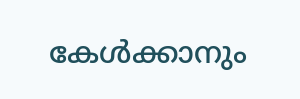കേൾക്കാനും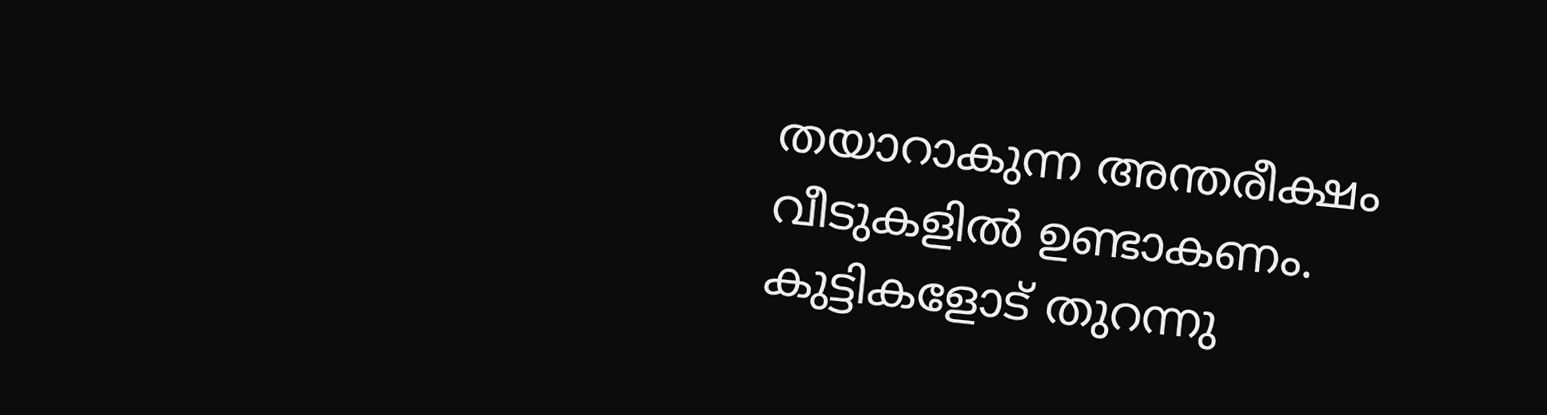തയാറാകുന്ന അന്തരീക്ഷം വീടുകളിൽ ഉണ്ടാകണം. കുട്ടികളോട് തുറന്നു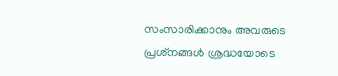സംസാരിക്കാനും അവരുടെ പ്രശ്‌നങ്ങൾ ശ്രദ്ധയോടെ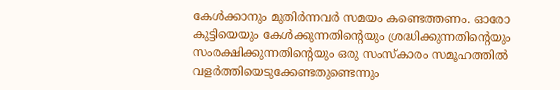കേൾക്കാനും മുതിർന്നവർ സമയം കണ്ടെത്തണം. ഓരോ കുട്ടിയെയും കേൾക്കുന്നതിന്റെയും ശ്രദ്ധിക്കുന്നതിന്റെയും സംരക്ഷിക്കുന്നതിന്റെയും ഒരു സംസ്‌കാരം സമൂഹത്തിൽ വളർത്തിയെടുക്കേണ്ടതുണ്ടെന്നും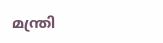മന്ത്രി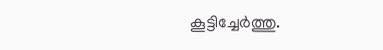കൂട്ടിച്ചേർത്തു.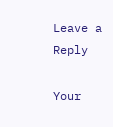Leave a Reply

Your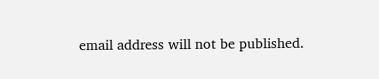email address will not be published.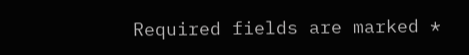Required fields are marked *